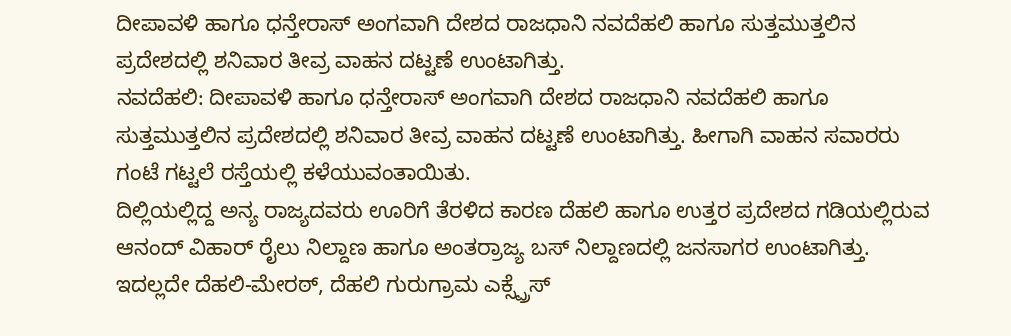ದೀಪಾವಳಿ ಹಾಗೂ ಧನ್ತೇರಾಸ್ ಅಂಗವಾಗಿ ದೇಶದ ರಾಜಧಾನಿ ನವದೆಹಲಿ ಹಾಗೂ ಸುತ್ತಮುತ್ತಲಿನ ಪ್ರದೇಶದಲ್ಲಿ ಶನಿವಾರ ತೀವ್ರ ವಾಹನ ದಟ್ಟಣೆ ಉಂಟಾಗಿತ್ತು.
ನವದೆಹಲಿ: ದೀಪಾವಳಿ ಹಾಗೂ ಧನ್ತೇರಾಸ್ ಅಂಗವಾಗಿ ದೇಶದ ರಾಜಧಾನಿ ನವದೆಹಲಿ ಹಾಗೂ ಸುತ್ತಮುತ್ತಲಿನ ಪ್ರದೇಶದಲ್ಲಿ ಶನಿವಾರ ತೀವ್ರ ವಾಹನ ದಟ್ಟಣೆ ಉಂಟಾಗಿತ್ತು. ಹೀಗಾಗಿ ವಾಹನ ಸವಾರರು ಗಂಟೆ ಗಟ್ಟಲೆ ರಸ್ತೆಯಲ್ಲಿ ಕಳೆಯುವಂತಾಯಿತು.
ದಿಲ್ಲಿಯಲ್ಲಿದ್ದ ಅನ್ಯ ರಾಜ್ಯದವರು ಊರಿಗೆ ತೆರಳಿದ ಕಾರಣ ದೆಹಲಿ ಹಾಗೂ ಉತ್ತರ ಪ್ರದೇಶದ ಗಡಿಯಲ್ಲಿರುವ ಆನಂದ್ ವಿಹಾರ್ ರೈಲು ನಿಲ್ದಾಣ ಹಾಗೂ ಅಂತರ್ರಾಜ್ಯ ಬಸ್ ನಿಲ್ದಾಣದಲ್ಲಿ ಜನಸಾಗರ ಉಂಟಾಗಿತ್ತು. ಇದಲ್ಲದೇ ದೆಹಲಿ-ಮೇರಠ್, ದೆಹಲಿ ಗುರುಗ್ರಾಮ ಎಕ್ಸ್ಪ್ರೆಸ್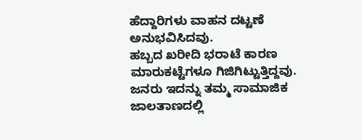ಹೆದ್ದಾರಿಗಳು ವಾಹನ ದಟ್ಟಣೆ ಅನುಭವಿಸಿದವು.
ಹಬ್ಬದ ಖರೀದಿ ಭರಾಟೆ ಕಾರಣ ಮಾರುಕಟ್ಟೆಗಳೂ ಗಿಜಿಗಿಟ್ಟುತ್ತಿದ್ದವು.
ಜನರು ಇದನ್ನು ತಮ್ಮ ಸಾಮಾಜಿಕ ಜಾಲತಾಣದಲ್ಲಿ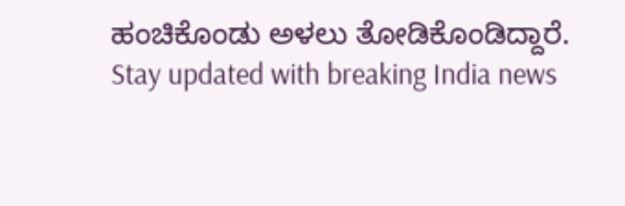ಹಂಚಿಕೊಂಡು ಅಳಲು ತೋಡಿಕೊಂಡಿದ್ದಾರೆ.
Stay updated with breaking India news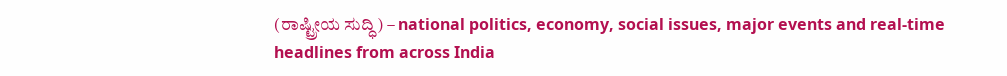(ರಾಷ್ಟ್ರೀಯ ಸುದ್ಧಿ) – national politics, economy, social issues, major events and real‑time headlines from across India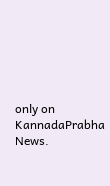only on KannadaPrabha News.